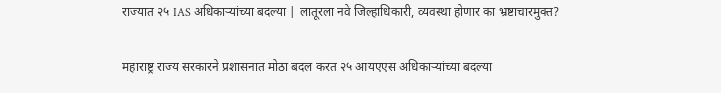राज्यात २५ IAS अधिकाऱ्यांच्या बदल्या | लातूरला नवे जिल्हाधिकारी, व्यवस्था होणार का भ्रष्टाचारमुक्त?

महाराष्ट्र राज्य सरकारने प्रशासनात मोठा बदल करत २५ आयएएस अधिकाऱ्यांच्या बदल्या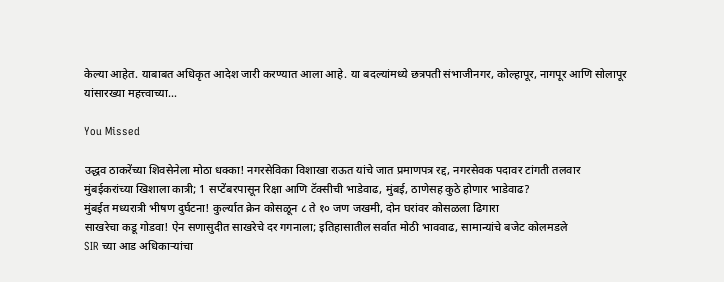केल्या आहेत. याबाबत अधिकृत आदेश जारी करण्यात आला आहे. या बदल्यांमध्ये छत्रपती संभाजीनगर, कोल्हापूर, नागपूर आणि सोलापूर यांसारख्या महत्त्वाच्या…

You Missed

उद्धव ठाकरेंच्या शिवसेनेला मोठा धक्का! नगरसेविका विशाखा राऊत यांचे जात प्रमाणपत्र रद्द, नगरसेवक पदावर टांगती तलवार
मुंबईकरांच्या खिशाला कात्री; 1 सप्टेंबरपासून रिक्षा आणि टॅक्सीची भाडेवाढ, मुंबई, ठाणेसह कुठे होणार भाडेवाढ?
मुंबईत मध्यरात्री भीषण दुर्घटना! कुर्ल्यात क्रेन कोसळून ८ ते १० जण जखमी, दोन घरांवर कोसळला ढिगारा
साखरेचा कडू गोडवा! ऐन सणासुदीत साखरेचे दर गगनाला; इतिहासातील सर्वात मोठी भाववाढ, सामान्यांचे बजेट कोलमडले
SIR च्या आड अधिकाऱ्यांचा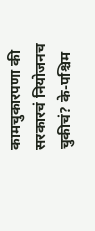कामचुकारपणा की सरकारचं नियोजनच चुकीचं? के-पश्चिम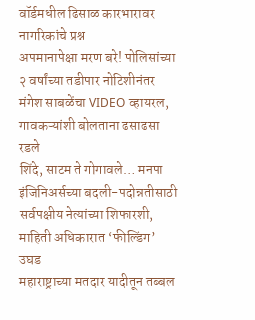वॉर्डमधील ढिसाळ कारभारावर नागरिकांचे प्रश्न
अपमानापेक्षा मरण बरे! पोलिसांच्या २ वर्षांच्या तडीपार नोटिशीनंतर मंगेश साबळेंचा VIDEO व्हायरल, गावकऱ्यांशी बोलताना ढसाढसा रडले
शिंदे, साटम ते गोगावले… मनपा इंजिनिअर्सच्या बदली-पदोन्नतीसाठी सर्वपक्षीय नेत्यांच्या शिफारशी, माहिती अधिकारात ‘फील्डिंग’ उघड
महाराष्ट्राच्या मतदार यादीतून तब्बल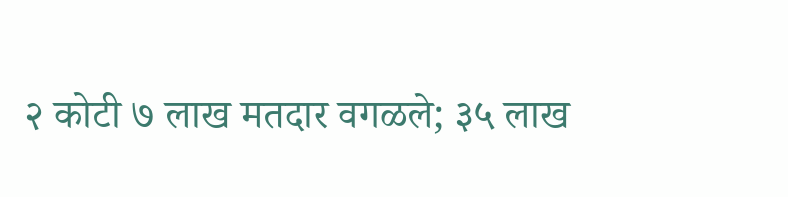२ कोटी ७ लाख मतदार वगळले; ३५ लाख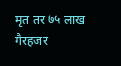मृत तर ७५ लाख गैरहजर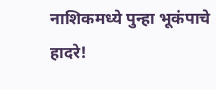नाशिकमध्ये पुन्हा भूकंपाचे हादरे!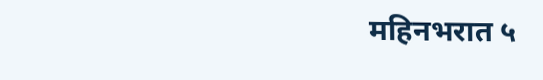महिनभरात ५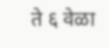ते ६ वेळा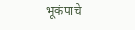भूकंपाचे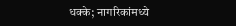धक्के; नागरिकांमध्ये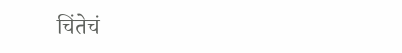चिंतेचं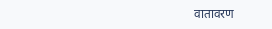वातावरण